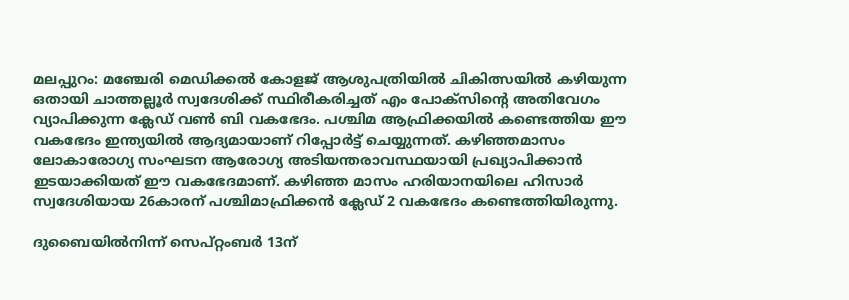മലപ്പുറം: മഞ്ചേരി മെഡിക്കൽ കോളജ് ആശുപത്രിയിൽ ചികിത്സയിൽ കഴിയുന്ന ഒതായി ചാത്തല്ലൂർ സ്വദേശിക്ക് സ്ഥിരീകരിച്ചത് എം പോക്സിന്റെ അതിവേഗം വ്യാപിക്കുന്ന ക്ലേഡ് വൺ ബി വകഭേദം. പശ്ചിമ ആഫ്രിക്കയിൽ കണ്ടെത്തിയ ഈ വകഭേദം ഇന്ത്യയിൽ ആദ്യമായാണ് റിപ്പോർട്ട് ചെയ്യുന്നത്. കഴിഞ്ഞമാസം ലോകാരോഗ്യ സംഘടന ആരോഗ്യ അടിയന്തരാവസ്ഥയായി പ്രഖ്യാപിക്കാൻ ഇടയാക്കിയത് ഈ വകഭേദമാണ്. കഴിഞ്ഞ മാസം ഹരിയാനയിലെ ഹിസാർ സ്വദേശിയായ 26കാരന് പശ്ചിമാഫ്രിക്കൻ ക്ലേഡ് 2 വകഭേദം കണ്ടെത്തിയിരുന്നു.

ദുബൈയിൽനിന്ന് സെപ്റ്റംബർ 13ന്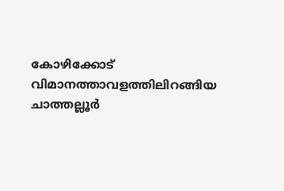കോഴിക്കോട് വിമാനത്താവളത്തിലിറങ്ങിയ ചാത്തല്ലൂർ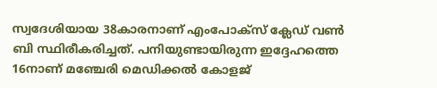സ്വദേശിയായ 38കാരനാണ് എംപോക്സ് ക്ലേഡ് വൺ ബി സ്ഥിരീകരിച്ചത്. പനിയുണ്ടായിരുന്ന ഇദ്ദേഹത്തെ 16നാണ് മഞ്ചേരി മെഡിക്കൽ കോളജ്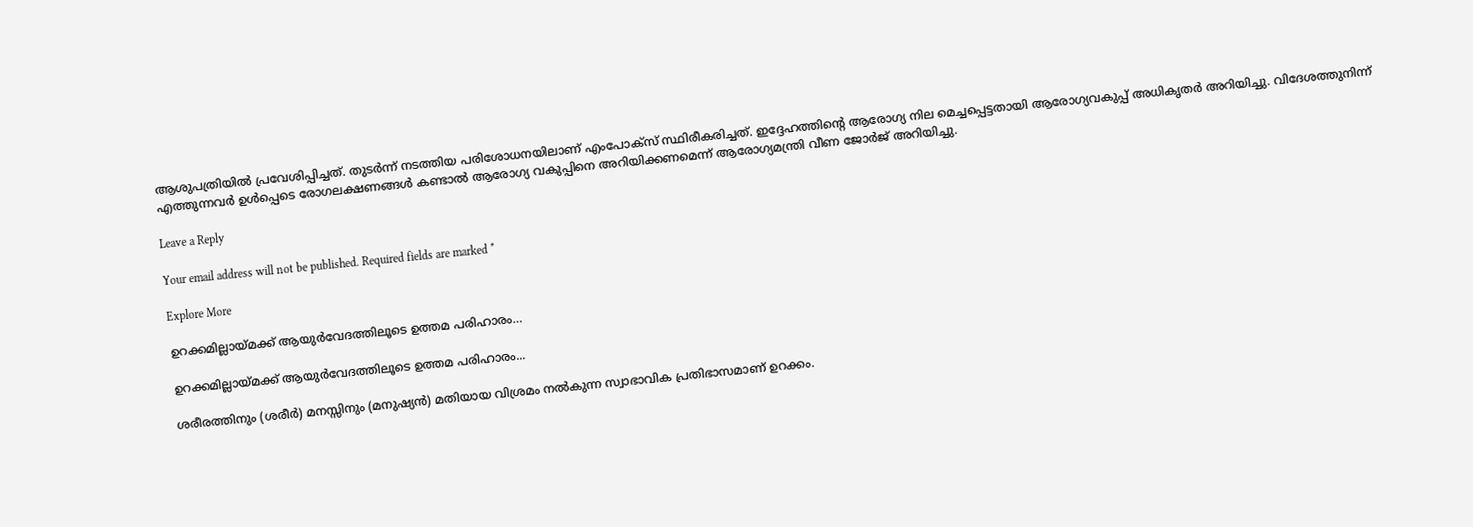ആശുപത്രിയിൽ പ്രവേശിപ്പിച്ചത്. തുടർന്ന് നടത്തിയ പരിശോധനയിലാണ് എംപോക്സ് സ്ഥിരീകരിച്ചത്. ഇദ്ദേഹത്തിന്റെ ആരോഗ്യ നില മെച്ചപ്പെട്ടതായി ആരോഗ്യവകുപ്പ് അധികൃതർ അറിയിച്ചു. വിദേശത്തുനിന്ന് എത്തുന്നവർ ഉൾപ്പെടെ രോഗലക്ഷണങ്ങൾ കണ്ടാൽ ആരോഗ്യ വകുപ്പിനെ അറിയിക്കണമെന്ന് ആരോഗ്യമന്ത്രി വീണ ജോർജ് അറിയിച്ചു.

Leave a Reply

Your email address will not be published. Required fields are marked *

Explore More

ഉറക്കമില്ലായ്മക്ക് ആയുർവേദത്തിലൂടെ ഉത്തമ പരിഹാരം…

ഉറക്കമില്ലായ്മക്ക് ആയുർവേദത്തിലൂടെ ഉത്തമ പരിഹാരം...

ശരീരത്തിനും (ശരീർ) മനസ്സിനും (മനുഷ്യൻ) മതിയായ വിശ്രമം നൽകുന്ന സ്വാഭാവിക പ്രതിഭാസമാണ് ഉറക്കം.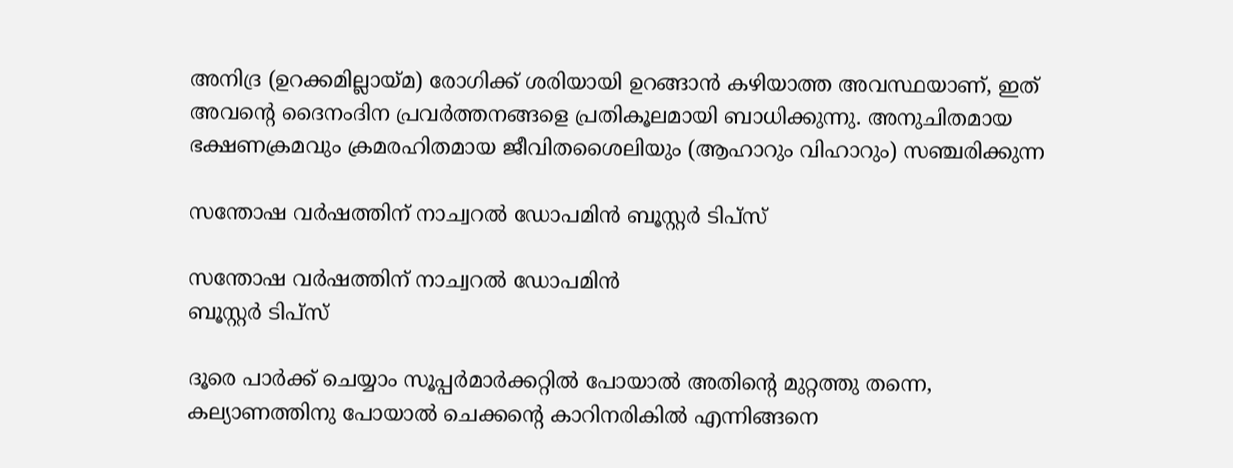അനിദ്ര (ഉറക്കമില്ലായ്മ) രോഗിക്ക് ശരിയായി ഉറങ്ങാൻ കഴിയാത്ത അവസ്ഥയാണ്, ഇത് അവന്‍റെ ദൈനംദിന പ്രവർത്തനങ്ങളെ പ്രതികൂലമായി ബാധിക്കുന്നു. അനുചിതമായ ഭക്ഷണക്രമവും ക്രമരഹിതമായ ജീവിതശൈലിയും (ആഹാറും വിഹാറും) സഞ്ചരിക്കുന്ന

സന്തോഷ വർഷത്തിന് നാച്വറൽ ഡോപമിൻ ബൂസ്റ്റർ ടിപ്സ്

സന്തോഷ വർഷത്തിന് നാച്വറൽ ഡോപമിൻ
ബൂസ്റ്റർ ടിപ്സ്

ദൂരെ പാർക്ക് ചെയ്യാം സൂപ്പർമാർക്കറ്റിൽ പോയാൽ അതിന്റെ മുറ്റത്തു തന്നെ, കല്യാണത്തിനു പോയാൽ ചെക്കന്റെ കാറിനരികിൽ എന്നിങ്ങനെ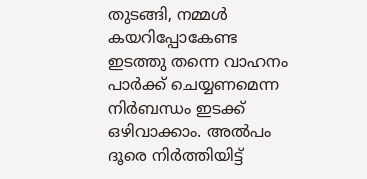തുടങ്ങി, നമ്മൾ കയറിപ്പോകേണ്ട ഇടത്തു തന്നെ വാഹനം പാർക്ക് ചെയ്യണമെന്ന നിർബന്ധം ഇടക്ക് ഒഴിവാക്കാം. അൽപം ദൂരെ നിർത്തിയിട്ട്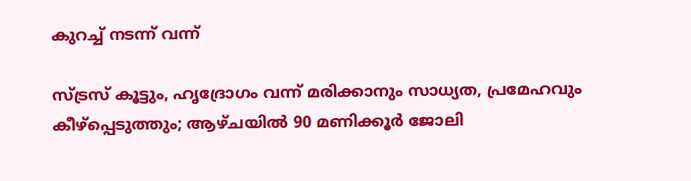കുറച്ച് നടന്ന് വന്ന്

സ്ട്രസ് കൂട്ടും, ഹൃദ്രോഗം വന്ന് മരിക്കാനും സാധ്യത, പ്രമേഹവും കീഴ്പ്പെടുത്തും; ആഴ്ചയിൽ 90 മണിക്കൂർ ജോലി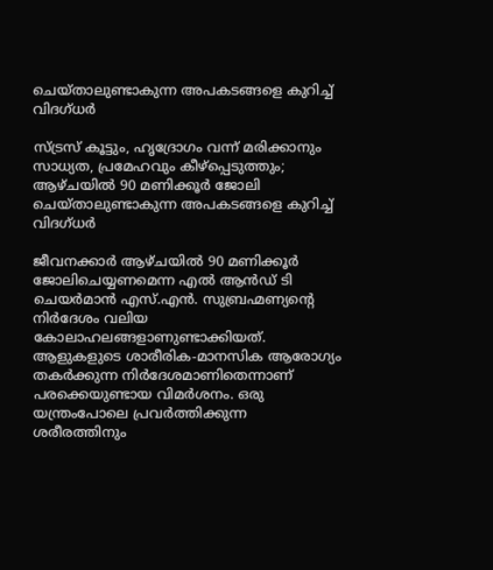ചെയ്താലുണ്ടാകുന്ന അപകടങ്ങളെ കുറിച്ച് വിദഗ്ധർ

സ്ട്രസ് കൂട്ടും, ഹൃദ്രോഗം വന്ന് മരിക്കാനും സാധ്യത, പ്രമേഹവും കീഴ്പ്പെടുത്തും; ആഴ്ചയിൽ 90 മണിക്കൂർ ജോലി ചെയ്താലുണ്ടാകുന്ന അപകടങ്ങളെ കുറിച്ച് വിദഗ്ധർ

ജീവനക്കാർ ആഴ്ചയിൽ 90 മണിക്കൂർ ജോലിചെയ്യണമെന്ന എൽ ആൻഡ് ടി ചെയർമാൻ എസ്.എൻ. സുബ്രഹ്മണ്യന്റെ നിർദേശം വലിയ കോലാഹലങ്ങളാണുണ്ടാക്കിയത്. ആളുകളുടെ ശാരീരിക-മാനസിക ആരോഗ്യം തകർക്കുന്ന നിർദേശമാണിതെന്നാണ് പരക്കെയുണ്ടായ വിമർശനം. ഒരു യന്ത്രംപോലെ പ്രവർത്തിക്കുന്ന ശരീരത്തിനും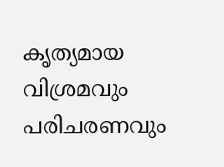കൃത്യമായ വിശ്രമവും പരിചരണവും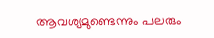ആവശ്യമുണ്ടെന്നും പലരും